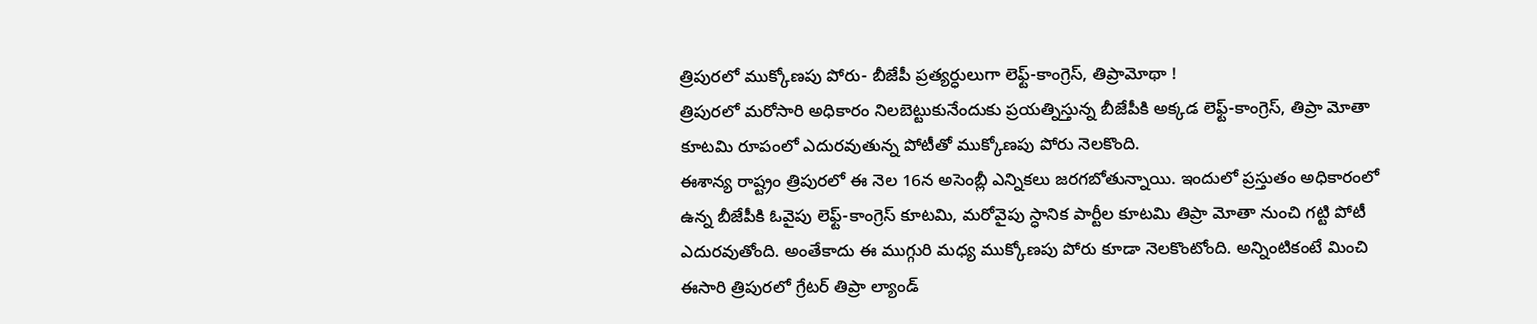త్రిపురలో ముక్కోణపు పోరు- బీజేపీ ప్రత్యర్ధులుగా లెఫ్ట్-కాంగ్రెస్, తిప్రామోథా !
త్రిపురలో మరోసారి అధికారం నిలబెట్టుకునేందుకు ప్రయత్నిస్తున్న బీజేపీకి అక్కడ లెఫ్ట్-కాంగ్రెస్, తిప్రా మోతా కూటమి రూపంలో ఎదురవుతున్న పోటీతో ముక్కోణపు పోరు నెలకొంది.
ఈశాన్య రాష్ట్రం త్రిపురలో ఈ నెల 16న అసెంబ్లీ ఎన్నికలు జరగబోతున్నాయి. ఇందులో ప్రస్తుతం అధికారంలో ఉన్న బీజేపీకి ఓవైపు లెఫ్ట్-కాంగ్రెస్ కూటమి, మరోవైపు స్ధానిక పార్టీల కూటమి తిప్రా మోతా నుంచి గట్టి పోటీ ఎదురవుతోంది. అంతేకాదు ఈ ముగ్గురి మధ్య ముక్కోణపు పోరు కూడా నెలకొంటోంది. అన్నింటికంటే మించి ఈసారి త్రిపురలో గ్రేటర్ తిప్రా ల్యాండ్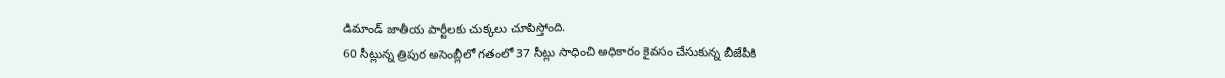డిమాండ్ జాతీయ పార్టీలకు చుక్కలు చూపిస్తోంది.
60 సీట్లున్న త్రిపుర అసెంబ్లీలో గతంలో 37 సీట్లు సాధించి అధికారం కైవసం చేసుకున్న బీజేపీకి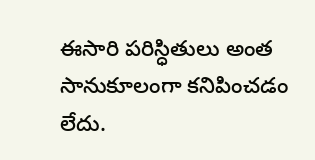ఈసారి పరిస్ధితులు అంత సానుకూలంగా కనిపించడం లేదు.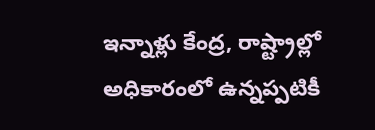ఇన్నాళ్లు కేంద్ర, రాష్ట్రాల్లో అధికారంలో ఉన్నప్పటికీ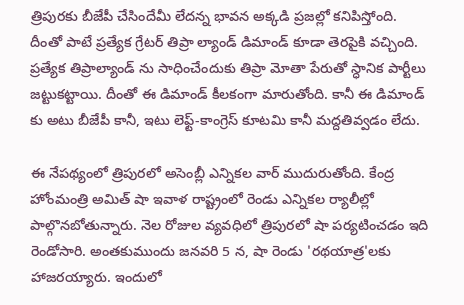త్రిపురకు బీజేపీ చేసిందేమీ లేదన్న భావన అక్కడి ప్రజల్లో కనిపిస్తోంది. దీంతో పాటే ప్రత్యేక గ్రేటర్ తిప్రా ల్యాండ్ డిమాండ్ కూడా తెరపైకి వచ్చింది. ప్రత్యేక తిప్రాల్యాండ్ ను సాధించేందుకు తిప్రా మోతా పేరుతో స్ధానిక పార్టీలు జట్టుకట్టాయి. దీంతో ఈ డిమాండ్ కీలకంగా మారుతోంది. కానీ ఈ డిమాండ్ కు అటు బీజేపీ కానీ, ఇటు లెఫ్ట్-కాంగ్రెస్ కూటమి కానీ మద్దతివ్వడం లేదు.

ఈ నేపథ్యంలో త్రిపురలో అసెంబ్లీ ఎన్నికల వార్ ముదురుతోంది. కేంద్ర హోంమంత్రి అమిత్ షా ఇవాళ రాష్ట్రంలో రెండు ఎన్నికల ర్యాలీల్లో పాల్గొనబోతున్నారు. నెల రోజుల వ్యవధిలో త్రిపురలో షా పర్యటించడం ఇది రెండోసారి. అంతకుముందు జనవరి 5 న, షా రెండు 'రథయాత్ర'లకు హాజరయ్యారు. ఇందులో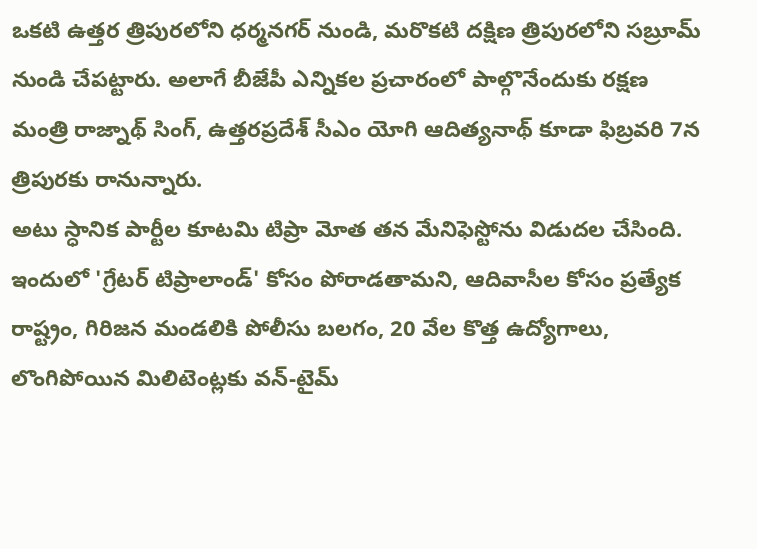ఒకటి ఉత్తర త్రిపురలోని ధర్మనగర్ నుండి, మరొకటి దక్షిణ త్రిపురలోని సబ్రూమ్ నుండి చేపట్టారు. అలాగే బీజేపీ ఎన్నికల ప్రచారంలో పాల్గొనేందుకు రక్షణ మంత్రి రాజ్నాథ్ సింగ్, ఉత్తరప్రదేశ్ సీఎం యోగి ఆదిత్యనాథ్ కూడా ఫిబ్రవరి 7న త్రిపురకు రానున్నారు.
అటు స్ధానిక పార్టీల కూటమి టిప్రా మోత తన మేనిఫెస్టోను విడుదల చేసింది. ఇందులో 'గ్రేటర్ టిప్రాలాండ్' కోసం పోరాడతామని, ఆదివాసీల కోసం ప్రత్యేక రాష్ట్రం, గిరిజన మండలికి పోలీసు బలగం, 20 వేల కొత్త ఉద్యోగాలు, లొంగిపోయిన మిలిటెంట్లకు వన్-టైమ్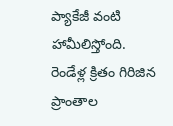ప్యాకేజీ వంటి హామీలిస్తోంది. రెండేళ్ల క్రితం గిరిజిన ప్రాంతాల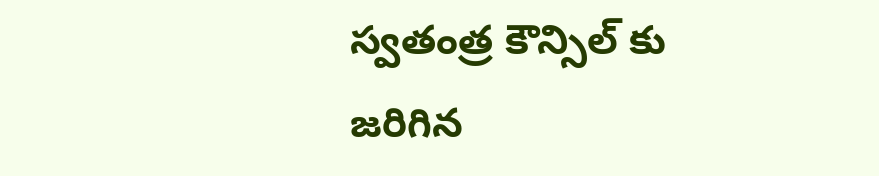స్వతంత్ర కౌన్సిల్ కు జరిగిన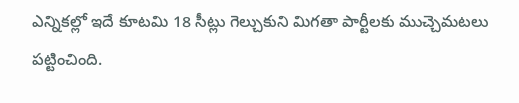ఎన్నికల్లో ఇదే కూటమి 18 సీట్లు గెల్చుకుని మిగతా పార్టీలకు ముచ్చెమటలు పట్టించింది.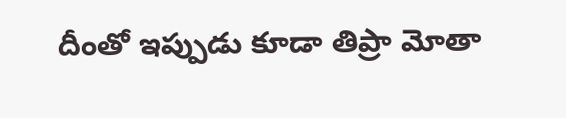దీంతో ఇప్పుడు కూడా తిప్రా మోతా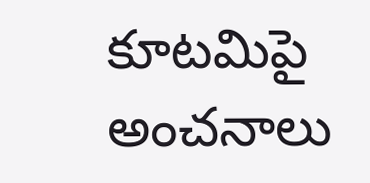కూటమిపై అంచనాలు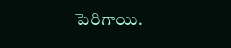పెరిగాయి.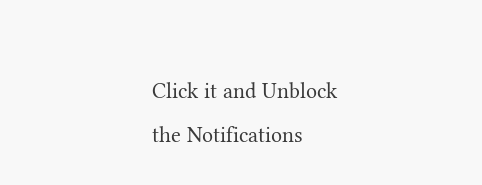Click it and Unblock the Notifications